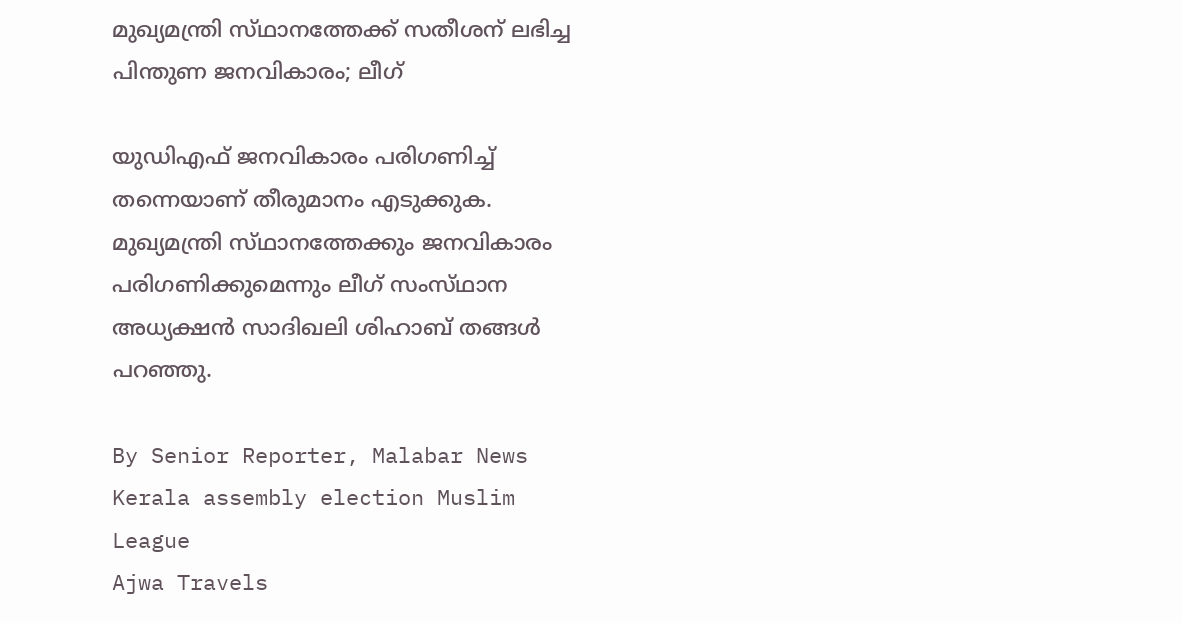മുഖ്യമന്ത്രി സ്‌ഥാനത്തേക്ക്‌ സതീശന് ലഭിച്ച പിന്തുണ ജനവികാരം; ലീഗ്

യുഡിഎഫ് ജനവികാരം പരിഗണിച്ച് തന്നെയാണ് തീരുമാനം എടുക്കുക. മുഖ്യമന്ത്രി സ്‌ഥാനത്തേക്കും ജനവികാരം പരിഗണിക്കുമെന്നും ലീഗ് സംസ്‌ഥാന അധ്യക്ഷൻ സാദിഖലി ശിഹാബ് തങ്ങൾ പറഞ്ഞു.

By Senior Reporter, Malabar News
Kerala assembly election Muslim League
Ajwa Travels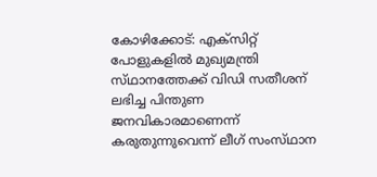കോഴിക്കോട്: എക്‌സിറ്റ് പോളുകളിൽ മുഖ്യമന്ത്രി സ്‌ഥാനത്തേക്ക്‌ വിഡി സതീശന് ലഭിച്ച പിന്തുണ ജനവികാരമാണെന്ന് കരുതുന്നുവെന്ന് ലീഗ് സംസ്‌ഥാന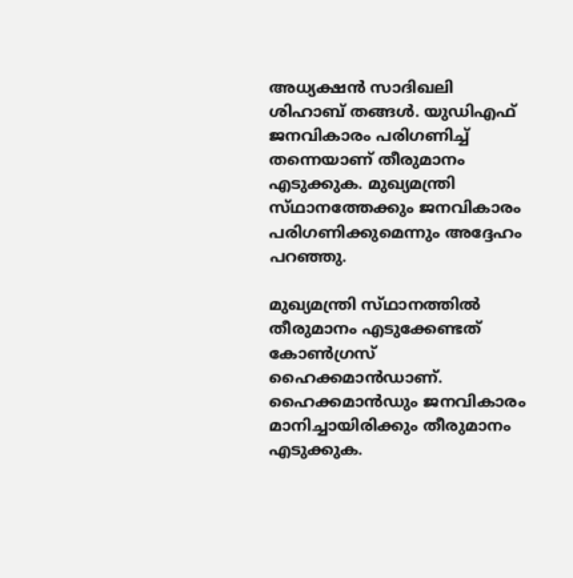അധ്യക്ഷൻ സാദിഖലി ശിഹാബ് തങ്ങൾ. യുഡിഎഫ് ജനവികാരം പരിഗണിച്ച് തന്നെയാണ് തീരുമാനം എടുക്കുക. മുഖ്യമന്ത്രി സ്‌ഥാനത്തേക്കും ജനവികാരം പരിഗണിക്കുമെന്നും അദ്ദേഹം പറഞ്ഞു.

മുഖ്യമന്ത്രി സ്‌ഥാനത്തിൽ തീരുമാനം എടുക്കേണ്ടത് കോൺഗ്രസ് ഹൈക്കമാൻഡാണ്. ഹൈക്കമാൻഡും ജനവികാരം മാനിച്ചായിരിക്കും തീരുമാനം എടുക്കുക.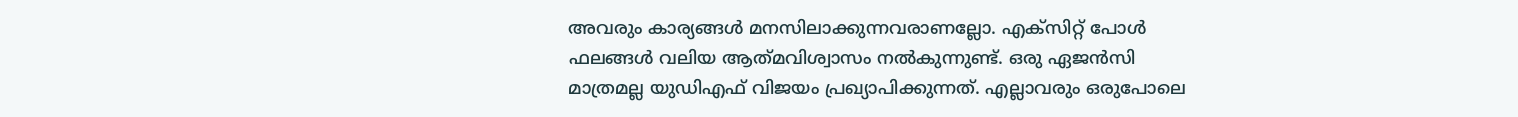അവരും കാര്യങ്ങൾ മനസിലാക്കുന്നവരാണല്ലോ. എക്‌സിറ്റ് പോൾ ഫലങ്ങൾ വലിയ ആത്‌മവിശ്വാസം നൽകുന്നുണ്ട്. ഒരു ഏജൻസി മാത്രമല്ല യുഡിഎഫ് വിജയം പ്രഖ്യാപിക്കുന്നത്. എല്ലാവരും ഒരുപോലെ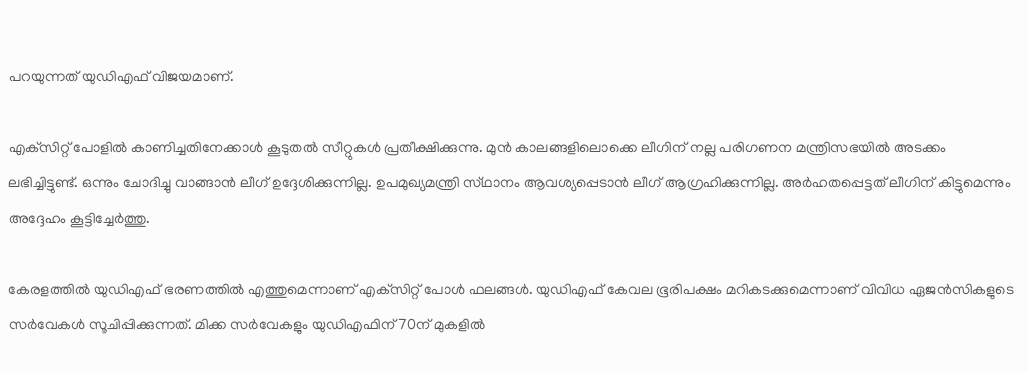പറയുന്നത് യുഡിഎഫ് വിജയമാണ്.

എക്‌സിറ്റ് പോളിൽ കാണിച്ചതിനേക്കാൾ കൂടുതൽ സീറ്റുകൾ പ്രതീക്ഷിക്കുന്നു. മുൻ കാലങ്ങളിലൊക്കെ ലീഗിന് നല്ല പരിഗണന മന്ത്രിസഭയിൽ അടക്കം ലഭിച്ചിട്ടുണ്ട്. ഒന്നും ചോദിച്ചു വാങ്ങാൻ ലീഗ് ഉദ്ദേശിക്കുന്നില്ല. ഉപമുഖ്യമന്ത്രി സ്‌ഥാനം ആവശ്യപ്പെടാൻ ലീഗ് ആഗ്രഹിക്കുന്നില്ല. അർഹതപ്പെട്ടത്‌ ലീഗിന് കിട്ടുമെന്നും അദ്ദേഹം കൂട്ടിച്ചേർത്തു.

കേരളത്തിൽ യുഡിഎഫ് ഭരണത്തിൽ എത്തുമെന്നാണ് എക്‌സിറ്റ് പോൾ ഫലങ്ങൾ. യുഡിഎഫ് കേവല ഭൂരിപക്ഷം മറികടക്കുമെന്നാണ് വിവിധ ഏജൻസികളുടെ സർവേകൾ സൂചിപ്പിക്കുന്നത്. മിക്ക സർവേകളും യുഡിഎഫിന് 70ന് മുകളിൽ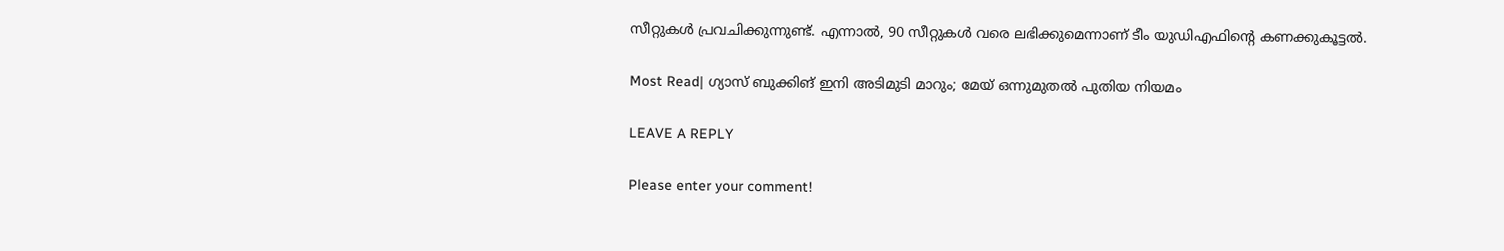സീറ്റുകൾ പ്രവചിക്കുന്നുണ്ട്. എന്നാൽ, 90 സീറ്റുകൾ വരെ ലഭിക്കുമെന്നാണ് ടീം യുഡിഎഫിന്റെ കണക്കുകൂട്ടൽ.

Most Read| ഗ്യാസ് ബുക്കിങ് ഇനി അടിമുടി മാറും; മേയ് ഒന്നുമുതൽ പുതിയ നിയമം

LEAVE A REPLY

Please enter your comment!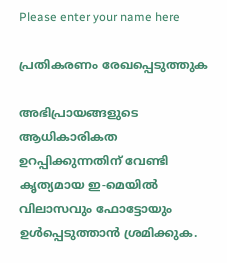Please enter your name here

പ്രതികരണം രേഖപ്പെടുത്തുക

അഭിപ്രായങ്ങളുടെ ആധികാരികത ഉറപ്പിക്കുന്നതിന് വേണ്ടി കൃത്യമായ ഇ-മെയിൽ വിലാസവും ഫോട്ടോയും ഉൾപ്പെടുത്താൻ ശ്രമിക്കുക.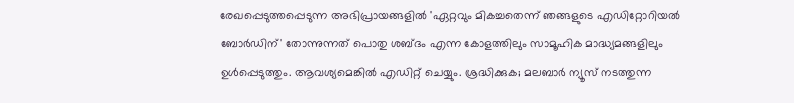രേഖപ്പെടുത്തപ്പെടുന്ന അഭിപ്രായങ്ങളിൽ 'ഏറ്റവും മികച്ചതെന്ന് ഞങ്ങളുടെ എഡിറ്റോറിയൽ ബോർഡിന്' തോന്നുന്നത് പൊതു ശബ്‌ദം എന്ന കോളത്തിലും സാമൂഹിക മാദ്ധ്യമങ്ങളിലും ഉൾപ്പെടുത്തും. ആവശ്യമെങ്കിൽ എഡിറ്റ് ചെയ്യും. ശ്രദ്ധിക്കുക; മലബാർ ന്യൂസ് നടത്തുന്ന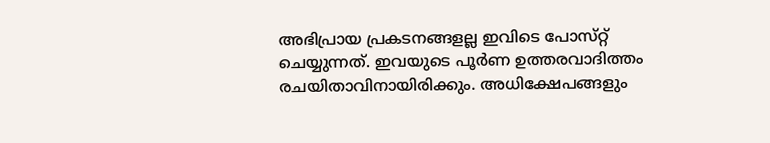അഭിപ്രായ പ്രകടനങ്ങളല്ല ഇവിടെ പോസ്‌റ്റ് ചെയ്യുന്നത്. ഇവയുടെ പൂർണ ഉത്തരവാദിത്തം രചയിതാവിനായിരിക്കും. അധിക്ഷേപങ്ങളും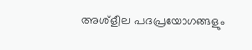അശ്‌ളീല പദപ്രയോഗങ്ങളും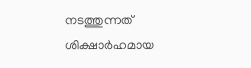നടത്തുന്നത് ശിക്ഷാർഹമായ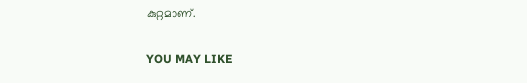കുറ്റമാണ്.

YOU MAY LIKE